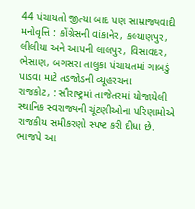44 પંચાયતો જીત્યા બાદ પણ સામ્રાજ્યવાદી મનોવૃત્તિ : કોંગ્રેસની વાંકાનેર, કલ્યાણપુર, લીલીયા અને આપની લાલપુર, વિસાવદર, ભેસાણ, બગસરા તાલુકા પંચાયતમાં ગાબડું પાડવા માટે તડજોડની વ્યૂહરચના
રાજકોટ, : સૌરાષ્ટ્રમાં તાજેતરમાં યોજાયેલી સ્થાનિક સ્વરાજ્યની ચૂંટણીઓના પરિણામોએ રાજકીય સમીકરણો સ્પષ્ટ કરી દીધા છે. ભાજપે આ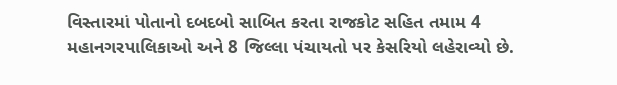વિસ્તારમાં પોતાનો દબદબો સાબિત કરતા રાજકોટ સહિત તમામ 4 મહાનગરપાલિકાઓ અને 8 જિલ્લા પંચાયતો પર કેસરિયો લહેરાવ્યો છે.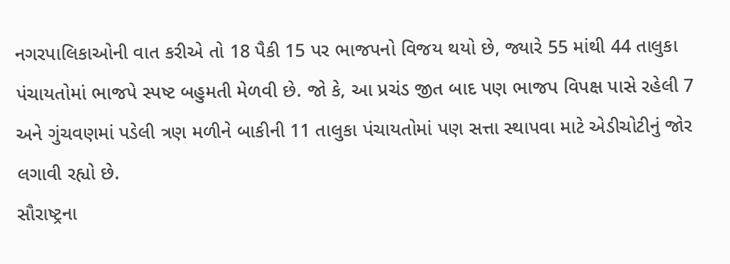નગરપાલિકાઓની વાત કરીએ તો 18 પૈકી 15 પર ભાજપનો વિજય થયો છે, જ્યારે 55 માંથી 44 તાલુકા પંચાયતોમાં ભાજપે સ્પષ્ટ બહુમતી મેળવી છે. જો કે, આ પ્રચંડ જીત બાદ પણ ભાજપ વિપક્ષ પાસે રહેલી 7 અને ગુંચવણમાં પડેલી ત્રણ મળીને બાકીની 11 તાલુકા પંચાયતોમાં પણ સત્તા સ્થાપવા માટે એડીચોટીનું જોર લગાવી રહ્યો છે.
સૌરાષ્ટ્રના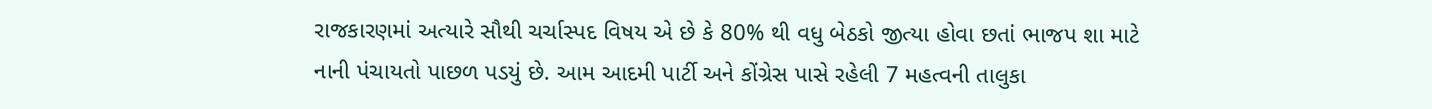રાજકારણમાં અત્યારે સૌથી ચર્ચાસ્પદ વિષય એ છે કે 80% થી વધુ બેઠકો જીત્યા હોવા છતાં ભાજપ શા માટે નાની પંચાયતો પાછળ પડયું છે. આમ આદમી પાર્ટી અને કોંગ્રેસ પાસે રહેલી 7 મહત્વની તાલુકા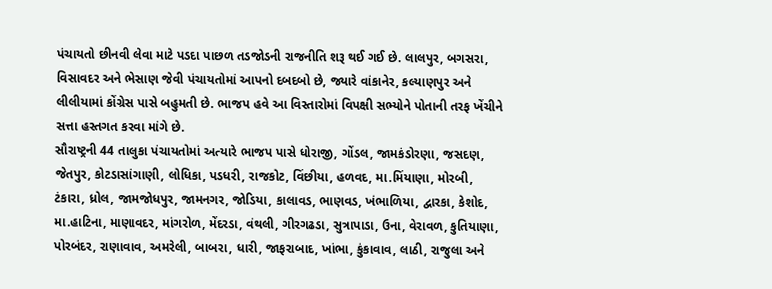પંચાયતો છીનવી લેવા માટે પડદા પાછળ તડજોડની રાજનીતિ શરૂ થઈ ગઈ છે. લાલપુર, બગસરા, વિસાવદર અને ભેસાણ જેવી પંચાયતોમાં આપનો દબદબો છે, જ્યારે વાંકાનેર, કલ્યાણપુર અને લીલીયામાં કોંગ્રેસ પાસે બહુમતી છે. ભાજપ હવે આ વિસ્તારોમાં વિપક્ષી સભ્યોને પોતાની તરફ ખેંચીને સત્તા હસ્તગત કરવા માંગે છે.
સૌરાષ્ટ્રની 44 તાલુકા પંચાયતોમાં અત્યારે ભાજપ પાસે ધોરાજી, ગોંડલ, જામકંડોરણા, જસદણ, જેતપુર, કોટડાસાંગાણી, લોધિકા, પડધરી, રાજકોટ, વિંછીયા, હળવદ, મા.મિંયાણા, મોરબી, ટંકારા, ધ્રોલ, જામજોધપુર, જામનગર, જોડિયા, કાલાવડ, ભાણવડ, ખંભાળિયા, દ્વારકા, કેશોદ, મા.હાટિના, માણાવદર, માંગરોળ, મેંદરડા, વંથલી, ગીરગઢડા, સુત્રાપાડા, ઉના, વેરાવળ, કુતિયાણા, પોરબંદર, રાણાવાવ, અમરેલી, બાબરા, ધારી, જાફરાબાદ, ખાંભા, કુંકાવાવ, લાઠી, રાજુલા અને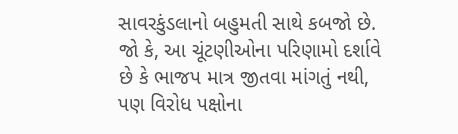સાવરકુંડલાનો બહુમતી સાથે કબજો છે. જો કે, આ ચૂંટણીઓના પરિણામો દર્શાવે છે કે ભાજપ માત્ર જીતવા માંગતું નથી, પણ વિરોધ પક્ષોના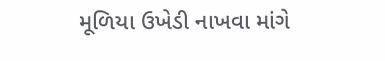મૂળિયા ઉખેડી નાખવા માંગે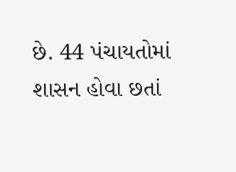છે. 44 પંચાયતોમાં શાસન હોવા છતાં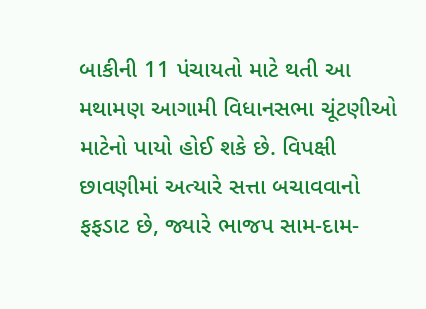બાકીની 11 પંચાયતો માટે થતી આ મથામણ આગામી વિધાનસભા ચૂંટણીઓ માટેનો પાયો હોઈ શકે છે. વિપક્ષી છાવણીમાં અત્યારે સત્તા બચાવવાનો ફફડાટ છે, જ્યારે ભાજપ સામ-દામ-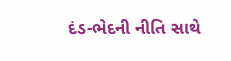દંડ-ભેદની નીતિ સાથે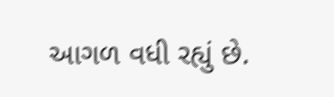આગળ વધી રહ્યું છે.